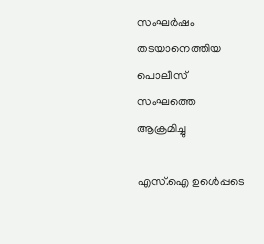സംഘര്‍ഷം തടയാനെത്തിയ പൊലീസ് സംഘത്തെ ആക്രമിച്ചു

എസ്.ഐ ഉൾെപ്പടെ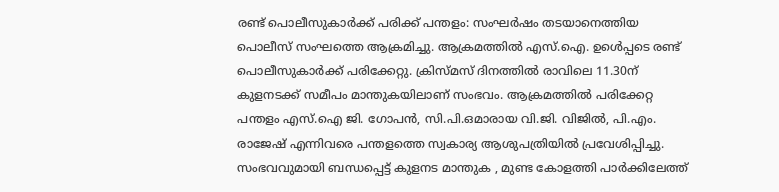രണ്ട് പൊലീസുകാർക്ക് പരിക്ക് പന്തളം: സംഘര്‍ഷം തടയാനെത്തിയ പൊലീസ് സംഘത്തെ ആക്രമിച്ചു. ആക്രമത്തിൽ എസ്.ഐ. ഉൾെപ്പടെ രണ്ട് പൊലീസുകാർക്ക് പരിക്കേറ്റു. ക്രിസ്മസ് ദിനത്തിൽ രാവിലെ 11.30ന് കുളനടക്ക് സമീപം മാന്തുകയിലാണ് സംഭവം. ആക്രമത്തിൽ പരിക്കേറ്റ പന്തളം എസ്.ഐ ജി. ഗോപൻ, സി.പി.ഒമാരായ വി.ജി. വിജിൽ, പി.എം. രാജേഷ് എന്നിവരെ പന്തളത്തെ സ്വകാര്യ ആശുപത്രിയിൽ പ്രവേശിപ്പിച്ചു. സംഭവവുമായി ബന്ധപ്പെട്ട് കുളനട മാന്തുക , മുണ്ട കോളത്തി പാർക്കിലേത്ത്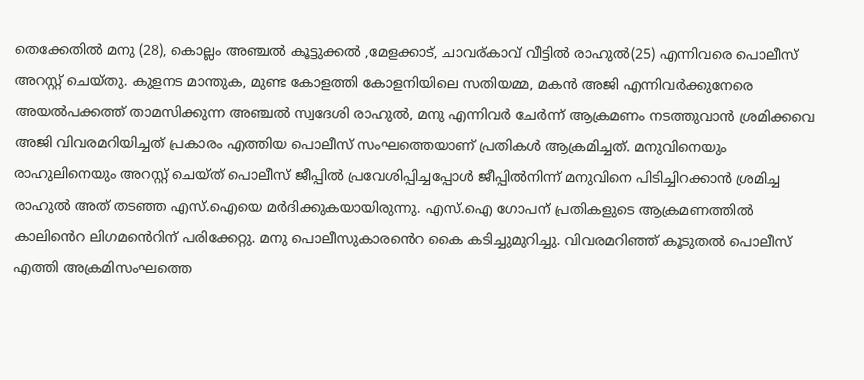തെക്കേതിൽ മനു (28), കൊല്ലം അഞ്ചൽ കൂട്ടുക്കൽ ,മേളക്കാട്, ചാവര്കാവ് വീട്ടിൽ രാഹുൽ(25) എന്നിവരെ പൊലീസ് അറസ്റ്റ് ചെയ്തു. കുളനട മാന്തുക, മുണ്ട കോളത്തി കോളനിയിലെ സതിയമ്മ, മകന്‍ അജി എന്നിവര്‍ക്കുനേരെ അയല്‍പക്കത്ത് താമസിക്കുന്ന അഞ്ചല്‍ സ്വദേശി രാഹുല്‍, മനു എന്നിവര്‍ ചേര്‍ന്ന് ആക്രമണം നടത്തുവാൻ ശ്രമിക്കവെ അജി വിവരമറിയിച്ചത് പ്രകാരം എത്തിയ പൊലീസ് സംഘത്തെയാണ് പ്രതികള്‍ ആക്രമിച്ചത്. മനുവിനെയും രാഹുലിനെയും അറസ്റ്റ് ചെയ്ത് പൊലീസ് ജീപ്പിൽ പ്രവേശിപ്പിച്ചപ്പോൾ ജീപ്പിൽനിന്ന് മനുവിനെ പിടിച്ചിറക്കാൻ ശ്രമിച്ച രാഹുൽ അത് തടഞ്ഞ എസ്.ഐയെ മർദിക്കുകയായിരുന്നു. എസ്‌.ഐ ഗോപന് പ്രതികളുടെ ആക്രമണത്തില്‍ കാലി‍ൻെറ ലിഗമൻെറിന് പരിക്കേറ്റു. മനു പൊലീസുകാര‍ൻെറ കൈ കടിച്ചുമുറിച്ചു. വിവരമറിഞ്ഞ് കൂടുതൽ പൊലീസ് എത്തി അക്രമിസംഘത്തെ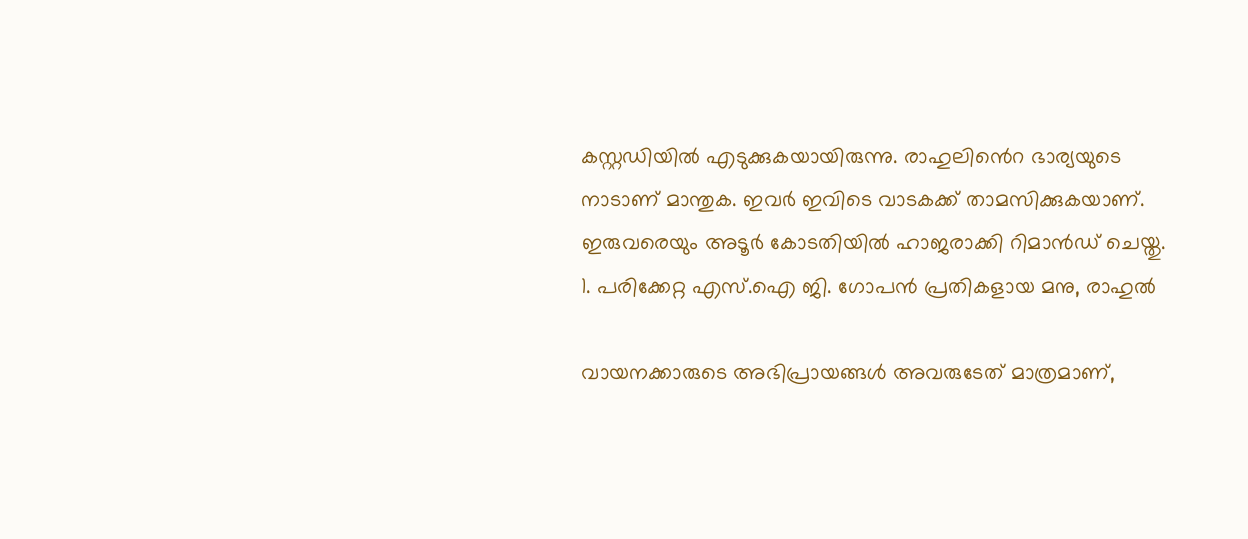കസ്റ്റഡിയില്‍ എടുക്കുകയായിരുന്നു. രാഹുലി‍ൻെറ ഭാര്യയുടെ നാടാണ് മാന്തുക. ഇവർ ഇവിടെ വാടകക്ക് താമസിക്കുകയാണ്. ഇരുവരെയും അടൂർ കോടതിയിൽ ഹാജരാക്കി റിമാൻഡ് ചെയ്തു. 1. പരിക്കേറ്റ എസ്.ഐ ജി. ഗോപൻ പ്രതികളായ മനു, രാഹുൽ

വായനക്കാരുടെ അഭിപ്രായങ്ങള്‍ അവരുടേത് മാത്രമാണ്,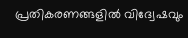പ്രതികരണങ്ങളിൽ വിദ്വേഷവും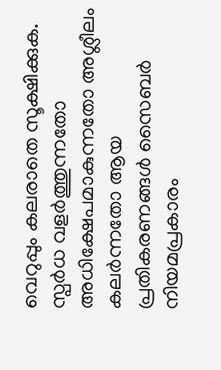വെറുപ്പും കലരാതെ സൂക്ഷിക്കുക. സ്പർധ വളർത്തുന്നതോ അധിക്ഷേപമാകുന്നതോ അശ്ലീലം കലർന്നതോ ആയ പ്രതികരണങ്ങൾ സൈബർ നിയമപ്രകാരം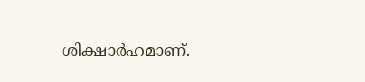ശിക്ഷാർഹമാണ്.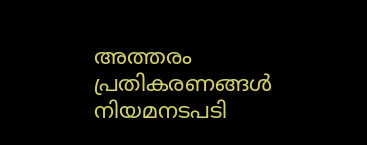അത്തരം പ്രതികരണങ്ങൾ നിയമനടപടി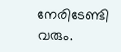നേരിടേണ്ടി വരും.